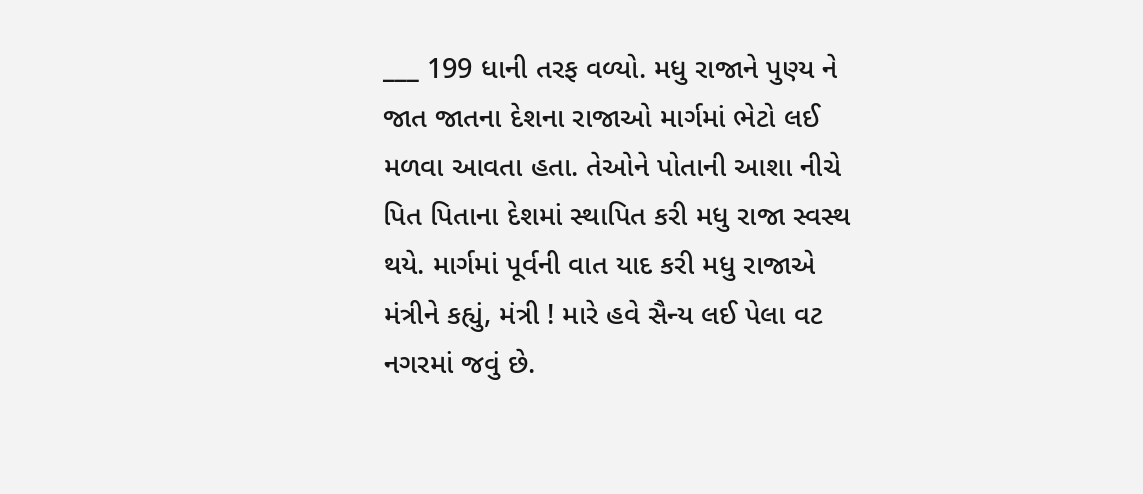___ 199 ધાની તરફ વળ્યો. મધુ રાજાને પુણ્ય ને જાત જાતના દેશના રાજાઓ માર્ગમાં ભેટો લઈ મળવા આવતા હતા. તેઓને પોતાની આશા નીચે પિત પિતાના દેશમાં સ્થાપિત કરી મધુ રાજા સ્વસ્થ થયે. માર્ગમાં પૂર્વની વાત યાદ કરી મધુ રાજાએ મંત્રીને કહ્યું, મંત્રી ! મારે હવે સૈન્ય લઈ પેલા વટ નગરમાં જવું છે.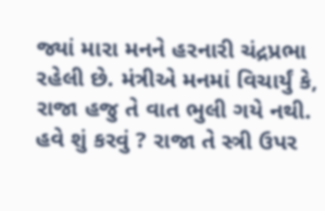જ્યાં મારા મનને હરનારી ચંદ્રપ્રભા રહેલી છે. મંત્રીએ મનમાં વિચાર્યું કે, રાજા હજુ તે વાત ભુલી ગયે નથી. હવે શું કરવું ? રાજા તે સ્ત્રી ઉપર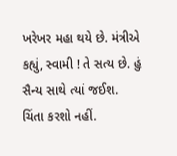ખરેખર મહા થયે છે. મંત્રીએ કહ્યું, સ્વામી ! તે સત્ય છે. હું સૈન્ય સાથે ત્યાં જઈશ. ચિંતા કરશો નહીં.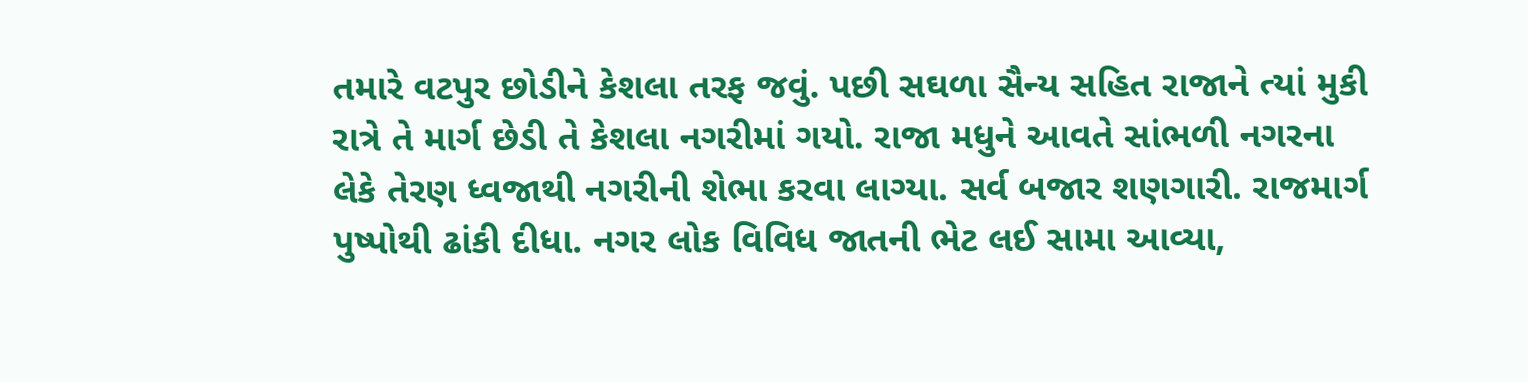તમારે વટપુર છોડીને કેશલા તરફ જવું. પછી સઘળા સૈન્ય સહિત રાજાને ત્યાં મુકી રાત્રે તે માર્ગ છેડી તે કેશલા નગરીમાં ગયો. રાજા મધુને આવતે સાંભળી નગરના લેકે તેરણ ધ્વજાથી નગરીની શેભા કરવા લાગ્યા. સર્વ બજાર શણગારી. રાજમાર્ગ પુષ્પોથી ઢાંકી દીધા. નગર લોક વિવિધ જાતની ભેટ લઈ સામા આવ્યા,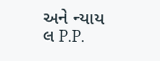અને ન્યાય લ P.P.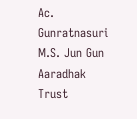Ac. Gunratnasuri M.S. Jun Gun Aaradhak Trust